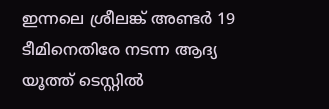ഇന്നലെ ശ്രീലങ്ക് അണ്ടര്‍ 19 ടീമിനെതിരേ നടന്ന ആദ്യ യൂത്ത് ടെസ്റ്റില്‍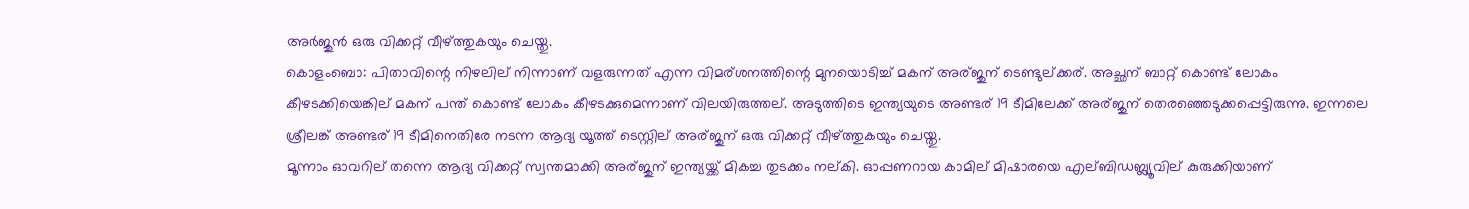അര്‍ജുന്‍ ഒരു വിക്കറ്റ് വീഴ്ത്തുകയും ചെയ്തു.
കൊളംബൊ: പിതാവിന്റെ നിഴലില് നിന്നാണ് വളരുന്നത് എന്ന വിമര്ശനത്തിന്റെ മുനയൊടിച്ച് മകന് അര്ജുന് ടെണ്ടുല്ക്കര്. അച്ഛന് ബാറ്റ് കൊണ്ട് ലോകം കീഴടക്കിയെങ്കില് മകന് പന്ത് കൊണ്ട് ലോകം കീഴടക്കുമെന്നാണ് വിലയിരുത്തല്. അടുത്തിടെ ഇന്ത്യയുടെ അണ്ടര് 19 ടീമിലേക്ക് അര്ജുന് തെരഞ്ഞെടുക്കപ്പെട്ടിരുന്നു. ഇന്നലെ ശ്രീലങ്ക് അണ്ടര് 19 ടീമിനെതിരേ നടന്ന ആദ്യ യൂത്ത് ടെസ്റ്റില് അര്ജുന് ഒരു വിക്കറ്റ് വീഴ്ത്തുകയും ചെയ്തു.
മൂന്നാം ഓവറില് തന്നെ ആദ്യ വിക്കറ്റ് സ്വന്തമാക്കി അര്ജുന് ഇന്ത്യയ്ക്ക് മികച്ച തുടക്കം നല്കി. ഓപ്പണറായ കാമില് മിഷാരയെ എല്ബിഡബ്ല്യൂവില് കുരുക്കിയാണ്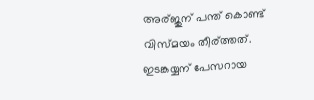അര്ജുന് പന്ത് കൊണ്ട് വിസ്മയം തീര്ത്തത്. ഇടങ്കയ്യന് പേസറായ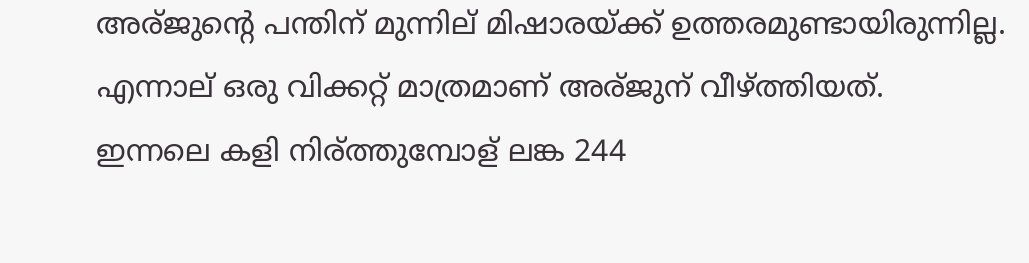അര്ജുന്റെ പന്തിന് മുന്നില് മിഷാരയ്ക്ക് ഉത്തരമുണ്ടായിരുന്നില്ല. എന്നാല് ഒരു വിക്കറ്റ് മാത്രമാണ് അര്ജുന് വീഴ്ത്തിയത്.
ഇന്നലെ കളി നിര്ത്തുമ്പോള് ലങ്ക 244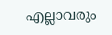എല്ലാവരും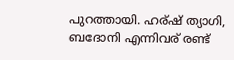പുറത്തായി. ഹര്ഷ് ത്യാഗി, ബദോനി എന്നിവര് രണ്ട്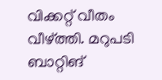വിക്കറ്റ് വീതം വീഴ്ത്തി. മറുപടി ബാറ്റിങ്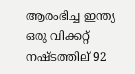ആരംഭിച്ച ഇന്ത്യ ഒരു വിക്കറ്റ് നഷ്ടത്തില് 92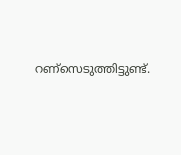റണ്സെടുത്തിട്ടുണ്ട്.